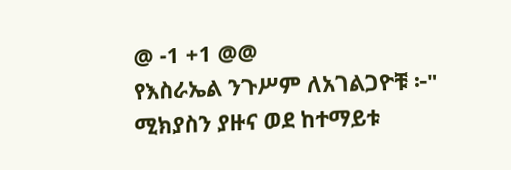@ -1 +1 @@
የእስራኤል ንጉሥም ለአገልጋዮቹ ፦" ሚክያስን ያዙና ወደ ከተማይቱ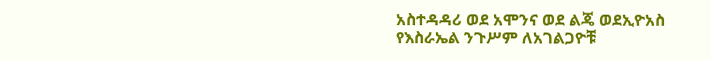አስተዳዳሪ ወደ አሞንና ወደ ልጄ ወደኢዮአስ
የእስራኤል ንጉሥም ለአገልጋዮቹ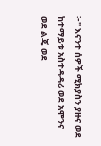፦" እናንተ ሰዎች ሚክያስን ያዙና ወደ ከተማይቱ አስተዳዳሪ ወደ አሞንና ወደ ልጄ ወደ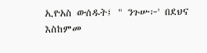ኢዮአስ ውሰዱት፤ " ንጉሡ፦' በደህና እስከምመ